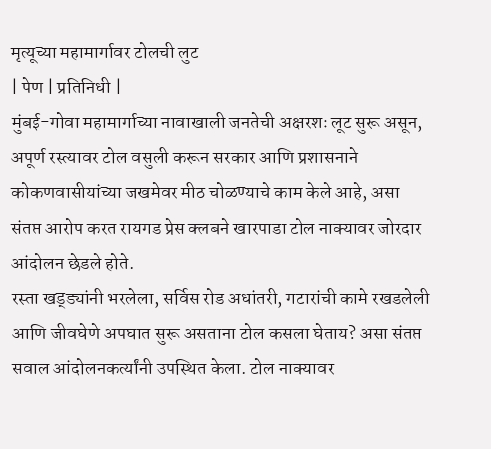मृत्यूच्या महामार्गावर टोलची लुट
| पेण | प्रतिनिधी |
मुंबई-गोवा महामार्गाच्या नावाखाली जनतेची अक्षरशः लूट सुरू असून, अपूर्ण रस्त्यावर टोल वसुली करून सरकार आणि प्रशासनाने कोकणवासीयांच्या जखमेवर मीठ चोळण्याचे काम केले आहे, असा संतप्त आरोप करत रायगड प्रेस क्लबने खारपाडा टोल नाक्यावर जोरदार आंदोलन छेडले होते.
रस्ता खड्ड्यांनी भरलेला, सर्विस रोड अधांतरी, गटारांची कामे रखडलेली आणि जीवघेणे अपघात सुरू असताना टोल कसला घेताय? असा संतप्त सवाल आंदोलनकर्त्यांनी उपस्थित केला. टोल नाक्यावर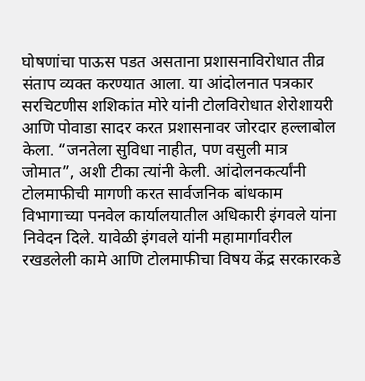घोषणांचा पाऊस पडत असताना प्रशासनाविरोधात तीव्र संताप व्यक्त करण्यात आला. या आंदोलनात पत्रकार सरचिटणीस शशिकांत मोरे यांनी टोलविरोधात शेरोशायरी आणि पोवाडा सादर करत प्रशासनावर जोरदार हल्लाबोल केला. “जनतेला सुविधा नाहीत, पण वसुली मात्र जोमात”, अशी टीका त्यांनी केली. आंदोलनकर्त्यांनी टोलमाफीची मागणी करत सार्वजनिक बांधकाम विभागाच्या पनवेल कार्यालयातील अधिकारी इंगवले यांना निवेदन दिले. यावेळी इंगवले यांनी महामार्गावरील रखडलेली कामे आणि टोलमाफीचा विषय केंद्र सरकारकडे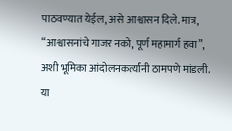पाठवण्यात येईल, असे आश्वासन दिले. मात्र, “आश्वासनांचे गाजर नको, पूर्ण महामार्ग हवा”, अशी भूमिका आंदोलनकर्त्यांनी ठामपणे मांडली.
या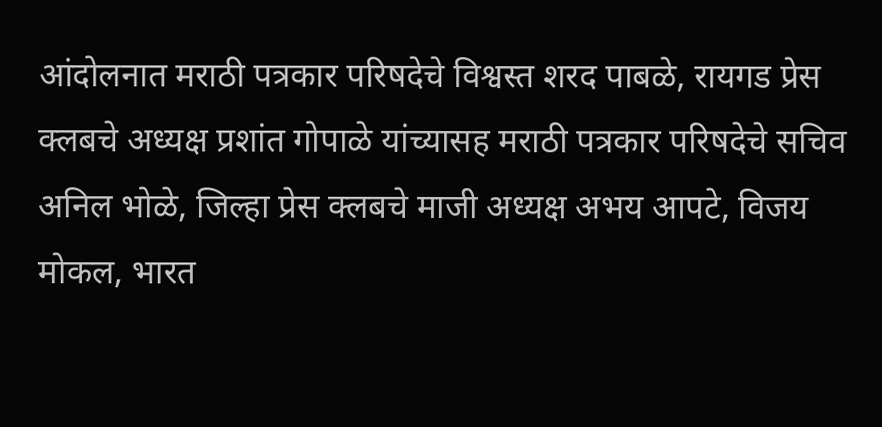आंदोलनात मराठी पत्रकार परिषदेचे विश्वस्त शरद पाबळे, रायगड प्रेस क्लबचे अध्यक्ष प्रशांत गोपाळे यांच्यासह मराठी पत्रकार परिषदेचे सचिव अनिल भोळे, जिल्हा प्रेस क्लबचे माजी अध्यक्ष अभय आपटे, विजय मोकल, भारत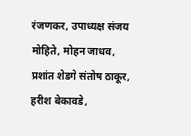रंजणकर, उपाध्यक्ष संजय मोहिते, मोहन जाधव, प्रशांत शेडगे संतोष ठाकूर, हरीश बेकावडे,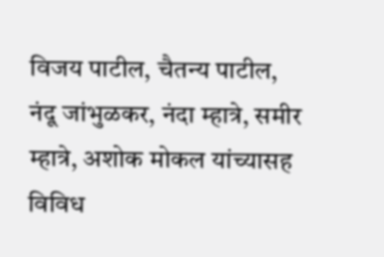विजय पाटील, चैतन्य पाटील, नंदू जांभुळकर, नंदा म्हात्रे, समीर म्हात्रे, अशोक मोकल यांच्यासह विविध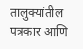तालुक्यांतील पत्रकार आणि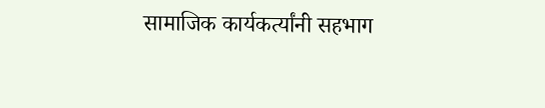सामाजिक कार्यकर्त्यांनी सहभाग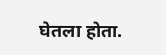घेतला होता.